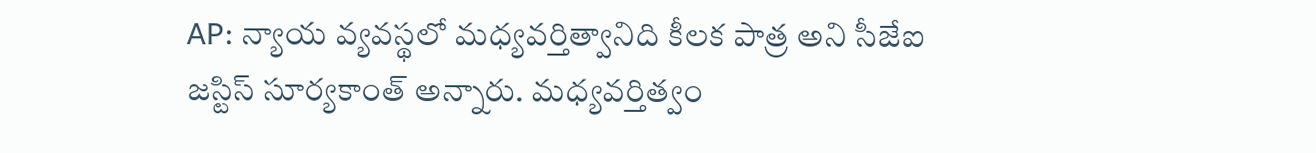AP: న్యాయ వ్యవస్థలో మధ్యవర్తిత్వానిది కీలక పాత్ర అని సీజేఐ జస్టిస్ సూర్యకాంత్ అన్నారు. మధ్యవర్తిత్వం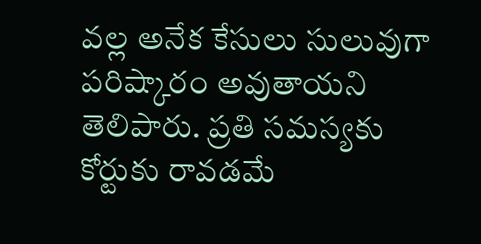వల్ల అనేక కేసులు సులువుగా పరిష్కారం అవుతాయని తెలిపారు. ప్రతి సమస్యకు కోర్టుకు రావడమే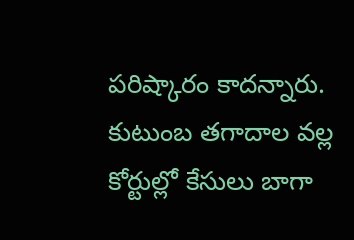పరిష్కారం కాదన్నారు. కుటుంబ తగాదాల వల్ల కోర్టుల్లో కేసులు బాగా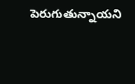పెరుగుతున్నాయని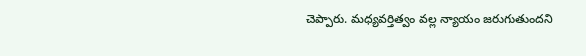చెప్పారు. మధ్యవర్తిత్వం వల్ల న్యాయం జరుగుతుందని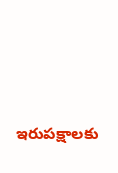ఇరుపక్షాలకు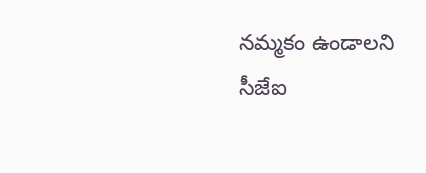నమ్మకం ఉండాలని సీజేఐ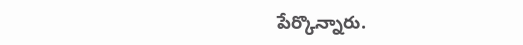పేర్కొన్నారు.